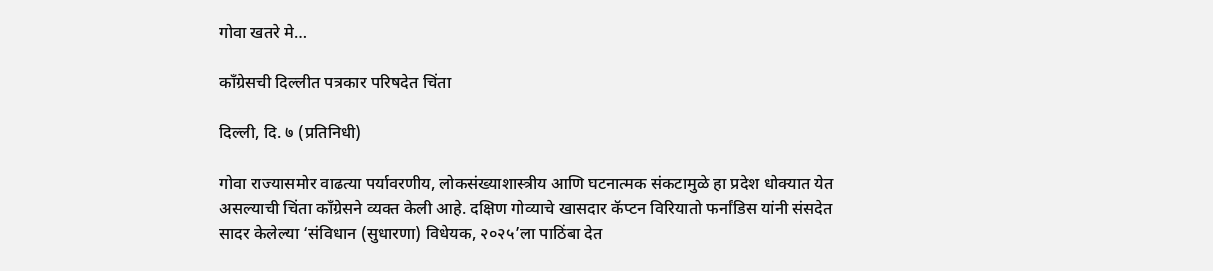गोवा खतरे मे…

काँग्रेसची दिल्लीत पत्रकार परिषदेत चिंता

दिल्ली, दि. ७ (प्रतिनिधी)

गोवा राज्यासमोर वाढत्या पर्यावरणीय, लोकसंख्याशास्त्रीय आणि घटनात्मक संकटामुळे हा प्रदेश धोक्यात येत असल्याची चिंता काँग्रेसने व्यक्त केली आहे. दक्षिण गोव्याचे खासदार कॅप्टन विरियातो फर्नांडिस यांनी संसदेत सादर केलेल्या ‘संविधान (सुधारणा) विधेयक, २०२५’ला पाठिंबा देत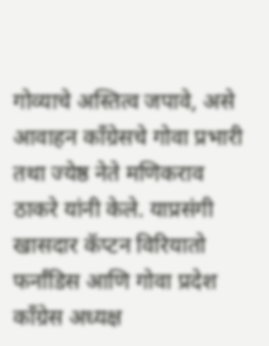गोव्याचे अस्तित्व जपावे, असे आवाहन काँग्रेसचे गोवा प्रभारी तथा ज्येष्ठ नेते मणिकराव ठाकरे यांनी केले. याप्रसंगी खासदार कॅप्टन विरियातो फर्नांडिस आणि गोवा प्रदेश काँग्रेस अध्यक्ष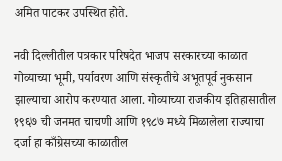अमित पाटकर उपस्थित होते.

नवी दिल्लीतील पत्रकार परिषदेत भाजप सरकारच्या काळात गोव्याच्या भूमी, पर्यावरण आणि संस्कृतीचे अभूतपूर्व नुकसान झाल्याचा आरोप करण्यात आला. गोव्याच्या राजकीय इतिहासातील १९६७ ची जनमत चाचणी आणि १९८७ मध्ये मिळालेला राज्याचा दर्जा हा काँग्रेसच्या काळातील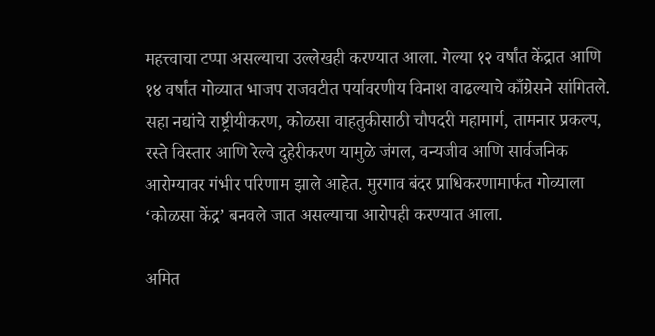महत्त्वाचा टप्पा असल्याचा उल्लेखही करण्यात आला. गेल्या १२ वर्षांत केंद्रात आणि १४ वर्षांत गोव्यात भाजप राजवटीत पर्यावरणीय विनाश वाढल्याचे काँग्रेसने सांगितले. सहा नद्यांचे राष्ट्रीयीकरण, कोळसा वाहतुकीसाठी चौपदरी महामार्ग, तामनार प्रकल्प, रस्ते विस्तार आणि रेल्वे दुहेरीकरण यामुळे जंगल, वन्यजीव आणि सार्वजनिक आरोग्यावर गंभीर परिणाम झाले आहेत. मुरगाव बंदर प्राधिकरणामार्फत गोव्याला ‘कोळसा केंद्र’ बनवले जात असल्याचा आरोपही करण्यात आला.

अमित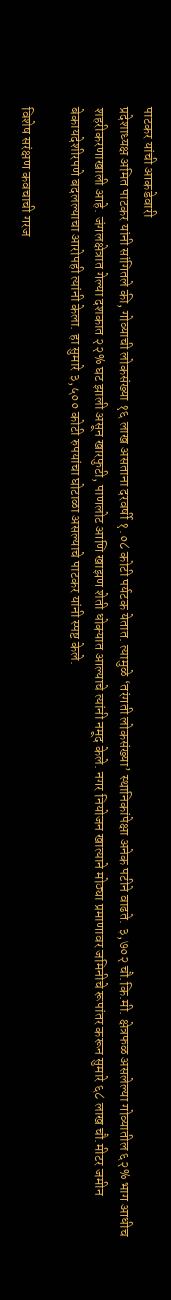पाटकर यांची आकडेवारी
प्रदेशाध्यक्ष अमित पाटकर यांनी सांगितले की, गोव्याची लोकसंख्या १६ लाख असताना दरवर्षी १.०८ कोटी पर्यटक येतात. त्यामुळे ‘तरंगती लोकसंख्या’ स्थानिकांपेक्षा अनेक पटीने वाढते. ३,७०२ चौ.कि.मी. क्षेत्रफळ असलेल्या गोव्यातील ६२% भाग आधीच शहरीकरणाखाली आहे. जंगलक्षेत्रात गेल्या दशकात २२% घट झाली असून खारफुटी, पाणलोट आणि खाझण शेती धोक्यात आल्याचे त्यांनी नमूद केले. नगर नियोजन खात्याने मोठ्या प्रमाणावर जमिनीचे रूपांतर करून सुमारे ६८ लाख चौ.मीटर जमीन बेकायदेशीरपणे बदलल्याचा आरोपही त्यांनी केला. हा सुमारे ३,५०० कोटी रुपयांचा घोटाळा असल्याचे पाटकर यांनी स्पष्ट केले.

विशेष सरंक्षण कवचाची गरज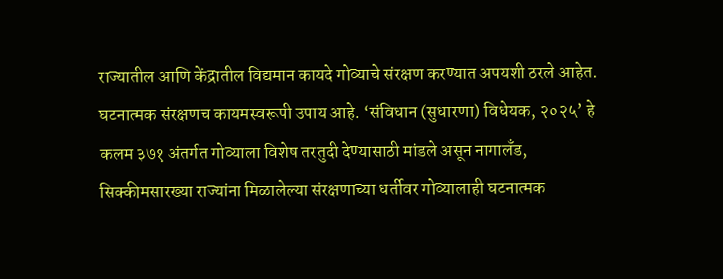राज्यातील आणि केंद्रातील विद्यमान कायदे गोव्याचे संरक्षण करण्यात अपयशी ठरले आहेत. घटनात्मक संरक्षणच कायमस्वरूपी उपाय आहे. ‘संविधान (सुधारणा) विधेयक, २०२५’ हे कलम ३७१ अंतर्गत गोव्याला विशेष तरतुदी देण्यासाठी मांडले असून नागालँड, सिक्कीमसारख्या राज्यांना मिळालेल्या संरक्षणाच्या धर्तीवर गोव्यालाही घटनात्मक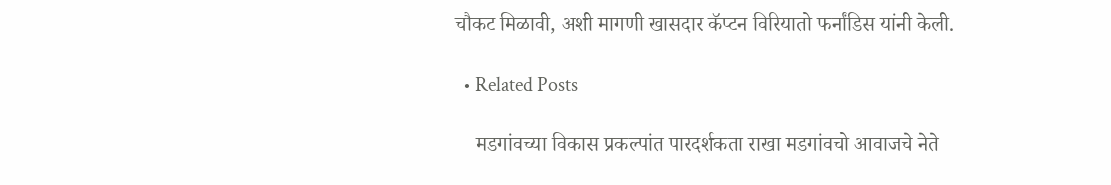चौकट मिळावी, अशी मागणी खासदार कॅप्टन विरियातो फर्नांडिस यांनी केली.

  • Related Posts

    मडगांवच्या विकास प्रकल्पांत पारदर्शकता राखा मडगांवचो आवाजचे नेते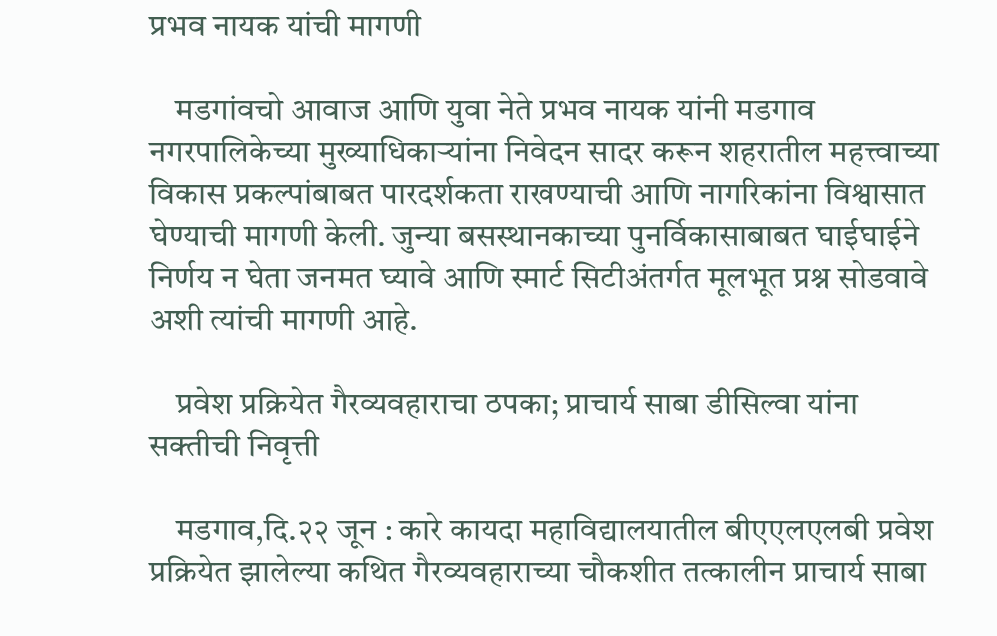प्रभव नायक यांची मागणी

    मडगांवचो आवाज आणि युवा नेते प्रभव नायक यांनी मडगाव नगरपालिकेच्या मुख्याधिकाऱ्यांना निवेदन सादर करून शहरातील महत्त्वाच्या विकास प्रकल्पांबाबत पारदर्शकता राखण्याची आणि नागरिकांना विश्वासात घेण्याची मागणी केली. जुन्या बसस्थानकाच्या पुनर्विकासाबाबत घाईघाईने निर्णय न घेता जनमत घ्यावे आणि स्मार्ट सिटीअंतर्गत मूलभूत प्रश्न सोडवावे अशी त्यांची मागणी आहे.

    प्रवेश प्रक्रियेत गैरव्यवहाराचा ठपका; प्राचार्य साबा डीसिल्वा यांना सक्तीची निवृत्ती

    मडगाव,दि.२२ जून : कारे कायदा महाविद्यालयातील बीएएलएलबी प्रवेश प्रक्रियेत झालेल्या कथित गैरव्यवहाराच्या चौकशीत तत्कालीन प्राचार्य साबा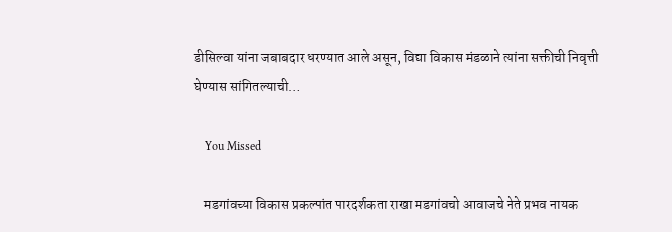डीसिल्वा यांना जबाबदार धरण्यात आले असून, विद्या विकास मंडळाने त्यांना सक्तीची निवृत्ती घेण्यास सांगितल्याची…

    You Missed

    मडगांवच्या विकास प्रकल्पांत पारदर्शकता राखा मडगांवचो आवाजचे नेते प्रभव नायक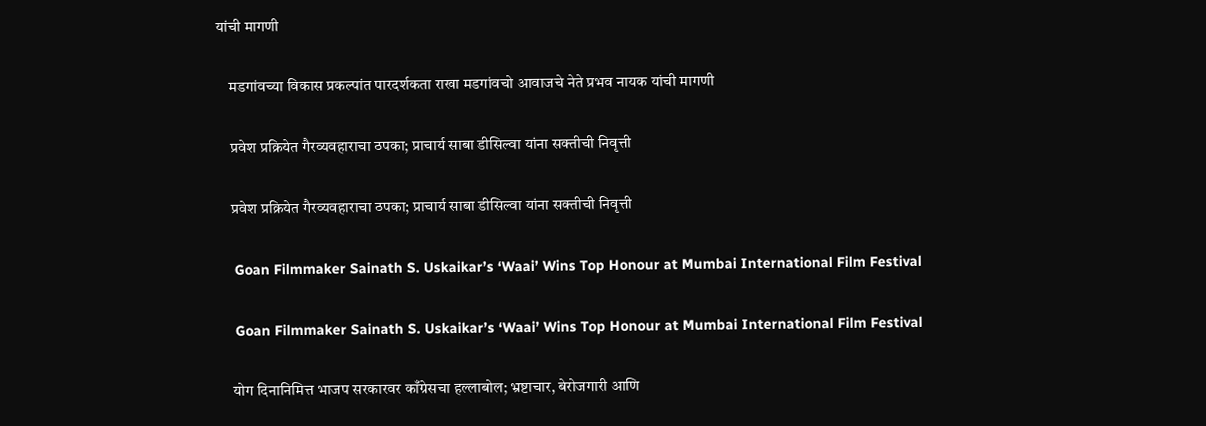यांची मागणी

    मडगांवच्या विकास प्रकल्पांत पारदर्शकता राखा मडगांवचो आवाजचे नेते प्रभव नायक यांची मागणी

    प्रवेश प्रक्रियेत गैरव्यवहाराचा ठपका; प्राचार्य साबा डीसिल्वा यांना सक्तीची निवृत्ती

    प्रवेश प्रक्रियेत गैरव्यवहाराचा ठपका; प्राचार्य साबा डीसिल्वा यांना सक्तीची निवृत्ती

    Goan Filmmaker Sainath S. Uskaikar’s ‘Waai’ Wins Top Honour at Mumbai International Film Festival

    Goan Filmmaker Sainath S. Uskaikar’s ‘Waai’ Wins Top Honour at Mumbai International Film Festival

    योग दिनानिमित्त भाजप सरकारवर काँग्रेसचा हल्लाबोल; भ्रष्टाचार, बेरोजगारी आणि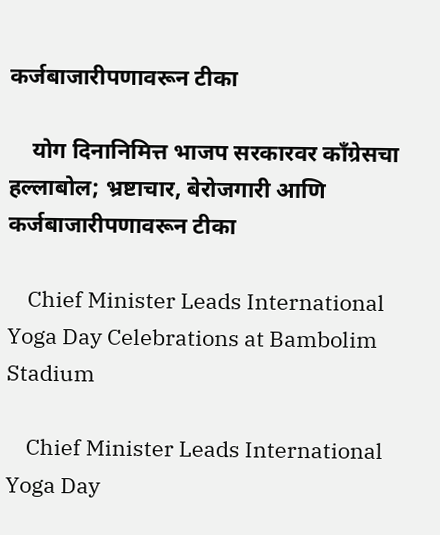कर्जबाजारीपणावरून टीका

    योग दिनानिमित्त भाजप सरकारवर काँग्रेसचा हल्लाबोल; भ्रष्टाचार, बेरोजगारी आणि कर्जबाजारीपणावरून टीका

    Chief Minister Leads International Yoga Day Celebrations at Bambolim Stadium

    Chief Minister Leads International Yoga Day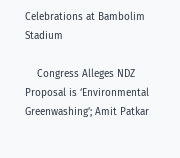Celebrations at Bambolim Stadium

    Congress Alleges NDZ Proposal is ‘Environmental Greenwashing’; Amit Patkar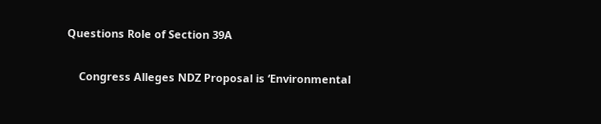Questions Role of Section 39A

    Congress Alleges NDZ Proposal is ‘Environmental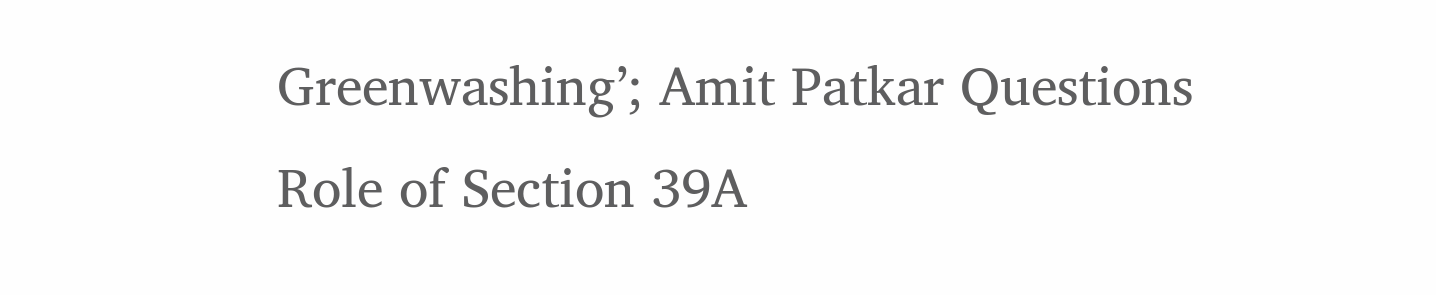Greenwashing’; Amit Patkar Questions Role of Section 39A